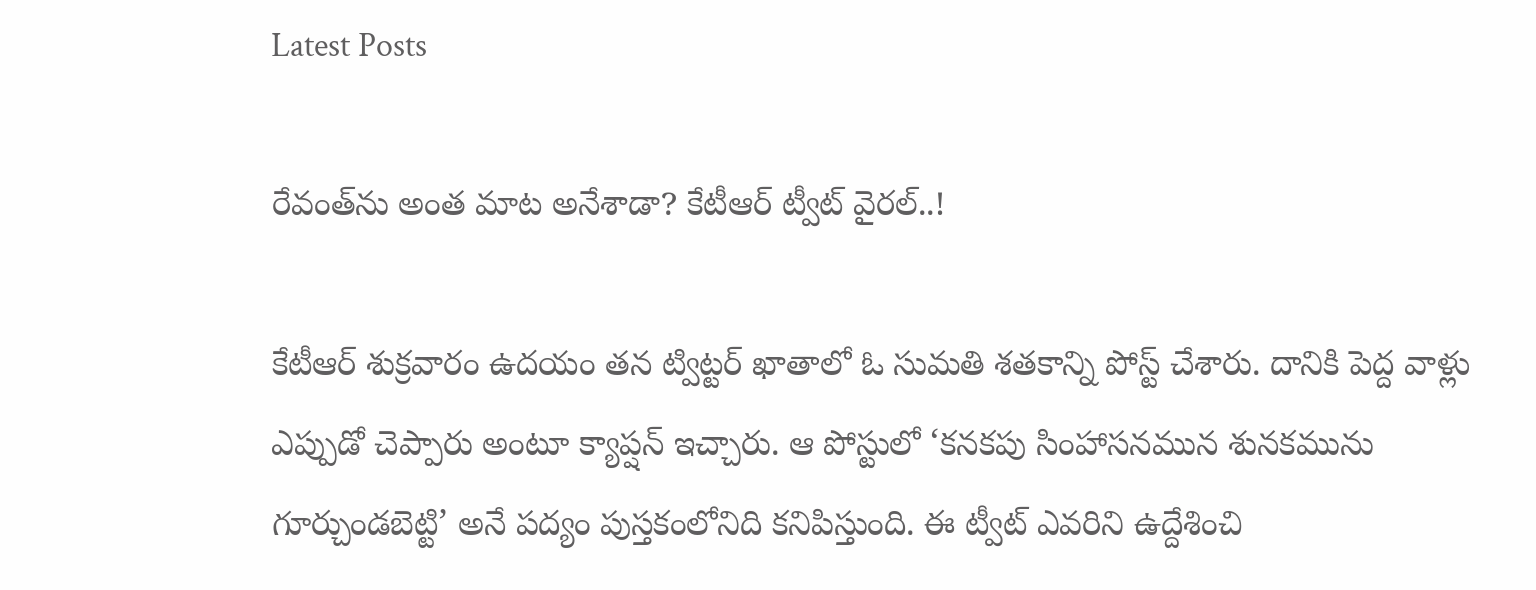Latest Posts

రేవంత్‌ను అంత మాట అనేశాడా? కేటీఆర్‌ ట్వీట్‌ వైరల్‌..!

కేటీఆర్‌ శుక్రవారం ఉదయం తన ట్విట్టర్‌ ఖాతాలో ఓ సుమతి శతకాన్ని పోస్ట్‌ చేశారు. దానికి పెద్ద వాళ్లు ఎప్పుడో చెప్పారు అంటూ క్యాప్షన్‌ ఇచ్చారు. ఆ పోస్టులో ‘కనకపు సింహాసనమున శునకమును గూర్చుండబెట్టి’ అనే పద్యం పుస్తకంలోనిది కనిపిస్తుంది. ఈ ట్వీట్‌ ఎవరిని ఉద్దేశించి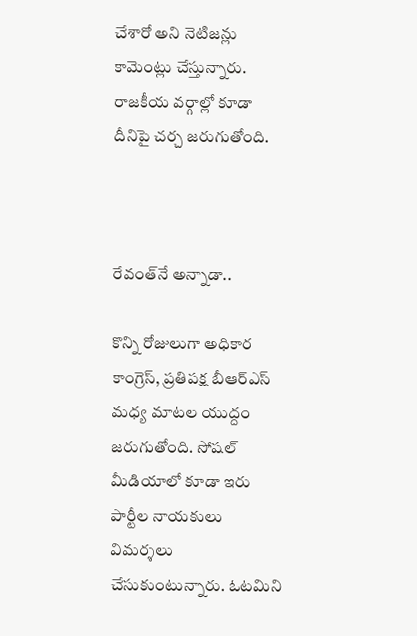చేశారో అని నెటిజన్లు కామెంట్లు చేస్తున్నారు. రాజకీయ వర్గాల్లో కూడా దీనిపై చర్చ జరుగుతోంది.



రేవంత్‌నే అన్నాడా..

కొన్ని రోజులుగా అధికార కాంగ్రెస్, ప్రతిపక్ష బీఆర్‌ఎస్‌ మధ్య మాటల యుద్దం జరుగుతోంది. సోషల్‌ మీడియాలో కూడా ఇరు పార్టీల నాయకులు విమర్శలు చేసుకుంటున్నారు. ఓటమిని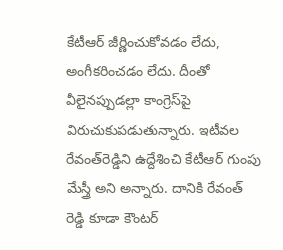కేటీఆర్‌ జీర్ణించుకోవడం లేదు, అంగీకరించడం లేదు. దీంతో వీలైనప్పుడల్లా కాంగ్రెస్‌పై విరుచుకుపడుతున్నారు. ఇటీవల రేవంత్‌రెడ్డిని ఉద్దేశించి కేటీఆర్‌ గుంపు మేస్త్రీ అని అన్నారు. దానికి రేవంత్‌ రెడ్డి కూడా కౌంటర్‌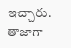ఇచ్చారు. తాజాగా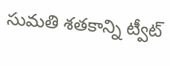సుమతి శతకాన్ని ట్వీట్‌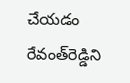చేయడం రేవంత్‌రెడ్డిని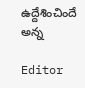ఉద్దేశించిందే అన్న

Editor